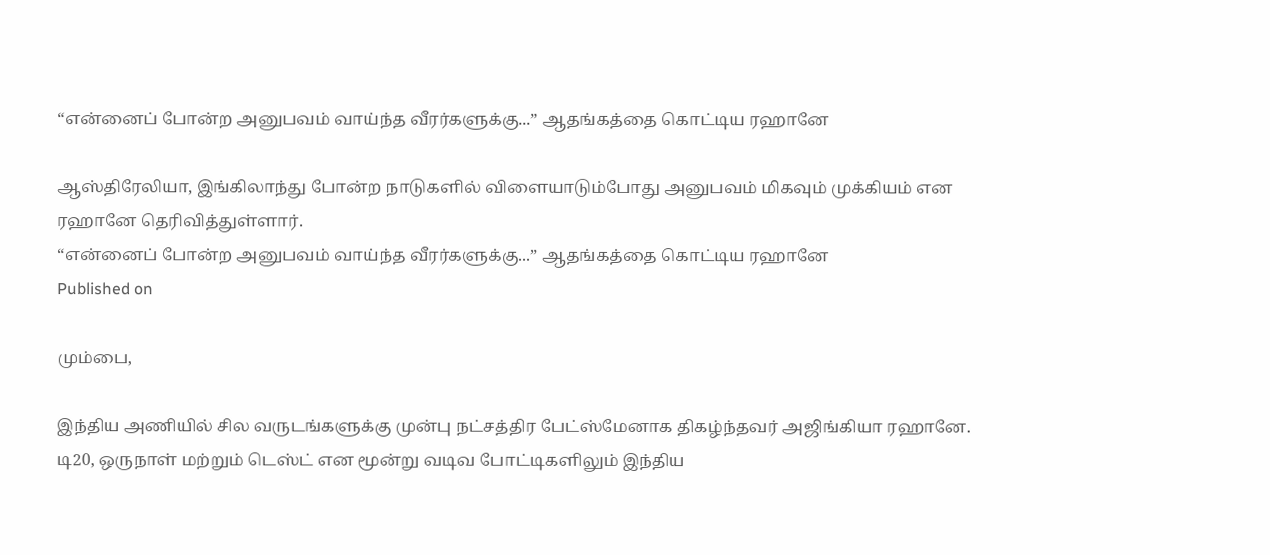“என்னைப் போன்ற அனுபவம் வாய்ந்த வீரர்களுக்கு...” ஆதங்கத்தை கொட்டிய ரஹானே

ஆஸ்திரேலியா, இங்கிலாந்து போன்ற நாடுகளில் விளையாடும்போது அனுபவம் மிகவும் முக்கியம் என ரஹானே தெரிவித்துள்ளார்.
“என்னைப் போன்ற அனுபவம் வாய்ந்த வீரர்களுக்கு...” ஆதங்கத்தை கொட்டிய ரஹானே
Published on

மும்பை,

இந்திய அணியில் சில வருடங்களுக்கு முன்பு நட்சத்திர பேட்ஸ்மேனாக திகழ்ந்தவர் அஜிங்கியா ரஹானே. டி20, ஒருநாள் மற்றும் டெஸ்ட் என மூன்று வடிவ போட்டிகளிலும் இந்திய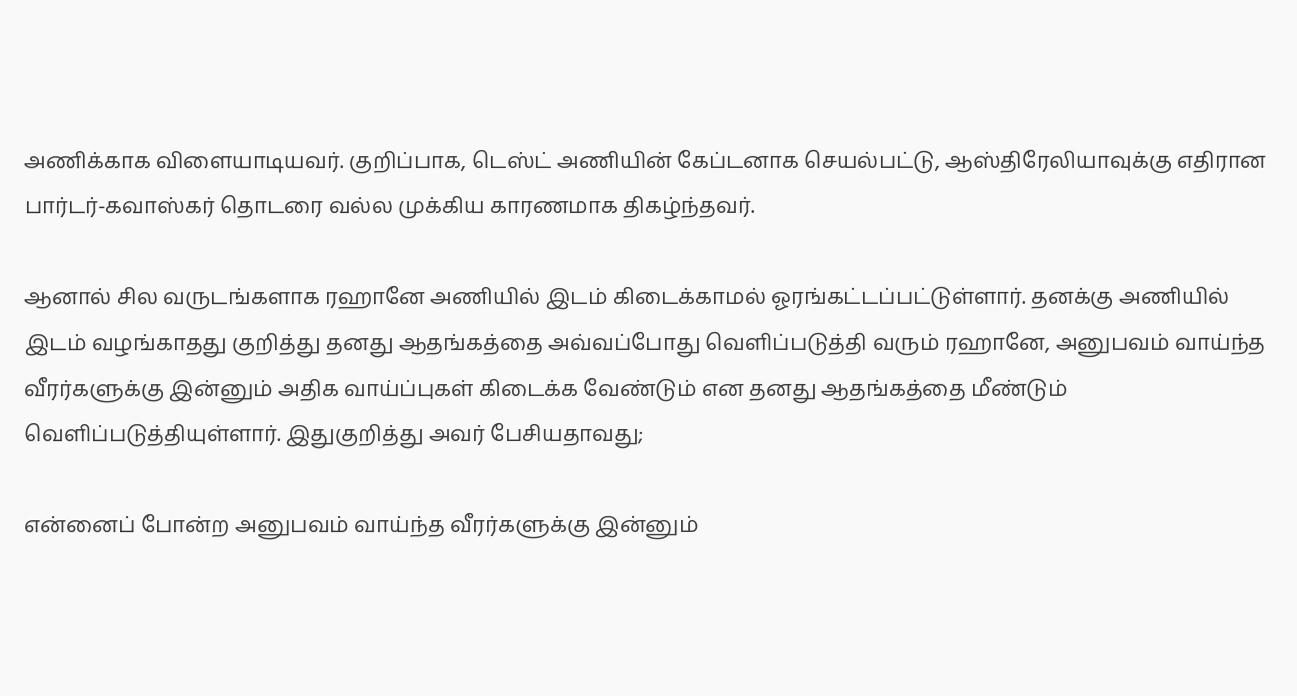அணிக்காக விளையாடியவர். குறிப்பாக, டெஸ்ட் அணியின் கேப்டனாக செயல்பட்டு, ஆஸ்திரேலியாவுக்கு எதிரான பார்டர்-கவாஸ்கர் தொடரை வல்ல முக்கிய காரணமாக திகழ்ந்தவர்.

ஆனால் சில வருடங்களாக ரஹானே அணியில் இடம் கிடைக்காமல் ஓரங்கட்டப்பட்டுள்ளார். தனக்கு அணியில் இடம் வழங்காதது குறித்து தனது ஆதங்கத்தை அவ்வப்போது வெளிப்படுத்தி வரும் ரஹானே, அனுபவம் வாய்ந்த வீரர்களுக்கு இன்னும் அதிக வாய்ப்புகள் கிடைக்க வேண்டும் என தனது ஆதங்கத்தை மீண்டும் வெளிப்படுத்தியுள்ளார். இதுகுறித்து அவர் பேசியதாவது;

என்னைப் போன்ற அனுபவம் வாய்ந்த வீரர்களுக்கு இன்னும்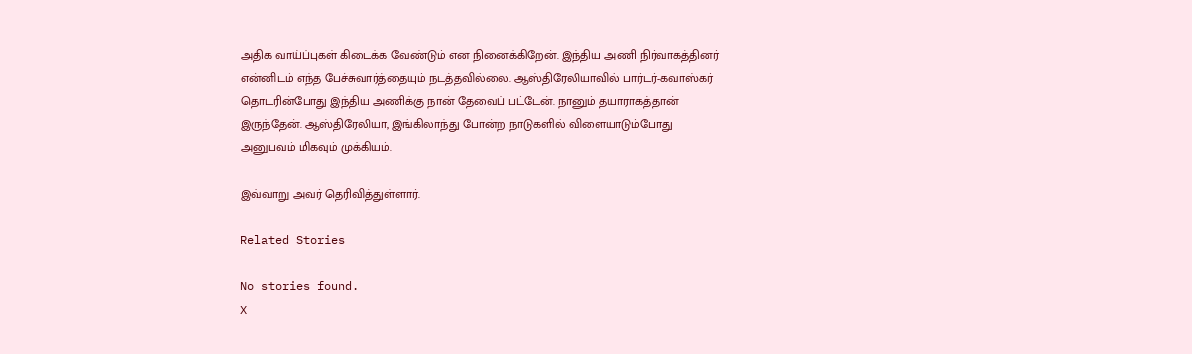அதிக வாய்ப்புகள் கிடைக்க வேண்டும் என நினைக்கிறேன். இந்திய அணி நிர்வாகத்தினர் என்னிடம் எந்த பேச்சுவார்த்தையும் நடத்தவில்லை. ஆஸ்திரேலியாவில் பார்டர்-கவாஸ்கர் தொடரின்போது இந்திய அணிக்கு நான் தேவைப் பட்டேன். நானும் தயாராகத்தான் இருந்தேன். ஆஸ்திரேலியா, இங்கிலாந்து போன்ற நாடுகளில் விளையாடும்போது அனுபவம் மிகவும் முக்கியம்.

இவ்வாறு அவர் தெரிவித்துள்ளார்.

Related Stories

No stories found.
X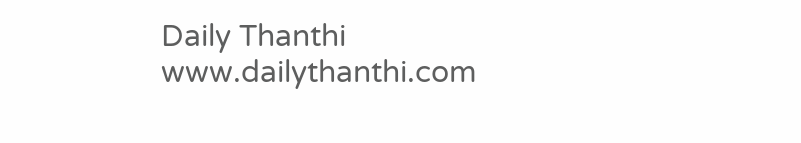Daily Thanthi
www.dailythanthi.com